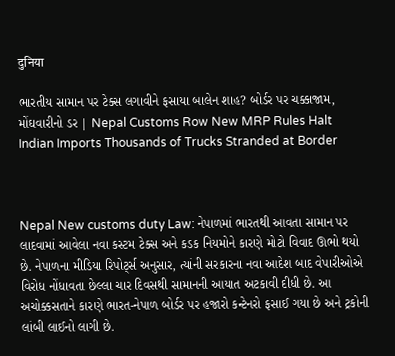दुनिया

ભારતીય સામાન પર ટેક્સ લગાવીને ફસાયા બાલેન શાહ? બોર્ડર પર ચક્કાજામ, મોંઘવારીનો ડર | Nepal Customs Row New MRP Rules Halt Indian Imports Thousands of Trucks Stranded at Border



Nepal New customs duty Law: નેપાળમાં ભારતથી આવતા સામાન પર લાદવામાં આવેલા નવા કસ્ટમ ટેક્સ અને કડક નિયમોને કારણે મોટો વિવાદ ઊભો થયો છે. નેપાળના મીડિયા રિપોર્ટ્સ અનુસાર, ત્યાંની સરકારના નવા આદેશ બાદ વેપારીઓએ વિરોધ નોંધાવતા છેલ્લા ચાર દિવસથી સામાનની આયાત અટકાવી દીધી છે. આ અચોક્કસતાને કારણે ભારત-નેપાળ બોર્ડર પર હજારો કન્ટેનરો ફસાઈ ગયા છે અને ટ્રકોની લાંબી લાઈનો લાગી છે.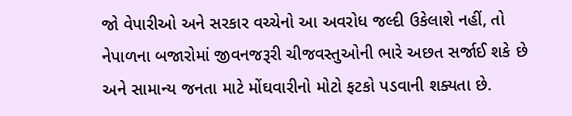જો વેપારીઓ અને સરકાર વચ્ચેનો આ અવરોધ જલ્દી ઉકેલાશે નહીં, તો નેપાળના બજારોમાં જીવનજરૂરી ચીજવસ્તુઓની ભારે અછત સર્જાઈ શકે છે અને સામાન્ય જનતા માટે મોંઘવારીનો મોટો ફટકો પડવાની શક્યતા છે.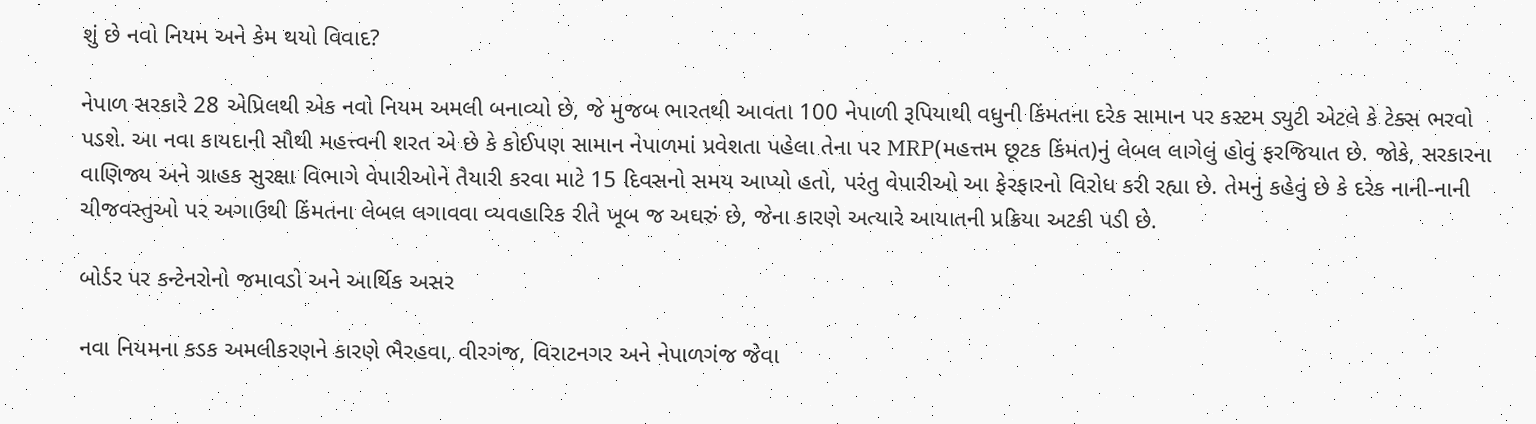શું છે નવો નિયમ અને કેમ થયો વિવાદ?

નેપાળ સરકારે 28 એપ્રિલથી એક નવો નિયમ અમલી બનાવ્યો છે, જે મુજબ ભારતથી આવતા 100 નેપાળી રૂપિયાથી વધુની કિંમતના દરેક સામાન પર કસ્ટમ ડ્યુટી એટલે કે ટેક્સ ભરવો પડશે. આ નવા કાયદાની સૌથી મહત્ત્વની શરત એ છે કે કોઈપણ સામાન નેપાળમાં પ્રવેશતા પહેલા તેના પર MRP(મહત્તમ છૂટક કિંમત)નું લેબલ લાગેલું હોવું ફરજિયાત છે. જોકે, સરકારના વાણિજ્ય અને ગ્રાહક સુરક્ષા વિભાગે વેપારીઓને તૈયારી કરવા માટે 15 દિવસનો સમય આપ્યો હતો, પરંતુ વેપારીઓ આ ફેરફારનો વિરોધ કરી રહ્યા છે. તેમનું કહેવું છે કે દરેક નાની-નાની ચીજવસ્તુઓ પર અગાઉથી કિંમતના લેબલ લગાવવા વ્યવહારિક રીતે ખૂબ જ અઘરું છે, જેના કારણે અત્યારે આયાતની પ્રક્રિયા અટકી પડી છે.

બોર્ડર પર કન્ટેનરોનો જમાવડો અને આર્થિક અસર

નવા નિયમના કડક અમલીકરણને કારણે ભૈરહવા, વીરગંજ, વિરાટનગર અને નેપાળગંજ જેવા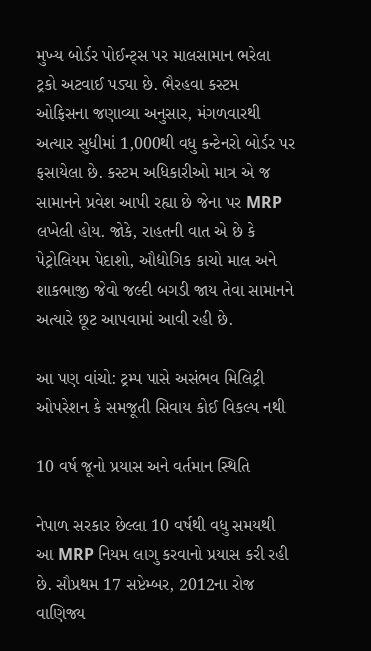મુખ્ય બોર્ડર પોઈન્ટ્સ પર માલસામાન ભરેલા ટ્રકો અટવાઈ પડ્યા છે. ભૈરહવા કસ્ટમ ઓફિસના જણાવ્યા અનુસાર, મંગળવારથી અત્યાર સુધીમાં 1,000થી વધુ કન્ટેનરો બોર્ડર પર ફસાયેલા છે. કસ્ટમ અધિકારીઓ માત્ર એ જ સામાનને પ્રવેશ આપી રહ્યા છે જેના પર MRP લખેલી હોય. જોકે, રાહતની વાત એ છે કે પેટ્રોલિયમ પેદાશો, ઔદ્યોગિક કાચો માલ અને શાકભાજી જેવો જલ્દી બગડી જાય તેવા સામાનને અત્યારે છૂટ આપવામાં આવી રહી છે.

આ પણ વાંચો: ટ્રમ્પ પાસે અસંભવ મિલિટ્રી ઓપરેશન કે સમજૂતી સિવાય કોઈ વિકલ્પ નથી

10 વર્ષ જૂનો પ્રયાસ અને વર્તમાન સ્થિતિ

નેપાળ સરકાર છેલ્લા 10 વર્ષથી વધુ સમયથી આ MRP નિયમ લાગુ કરવાનો પ્રયાસ કરી રહી છે. સૌપ્રથમ 17 સપ્ટેમ્બર, 2012ના રોજ વાણિજ્ય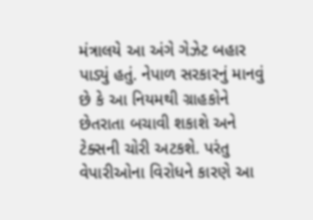મંત્રાલયે આ અંગે ગેઝેટ બહાર પાડ્યું હતું. નેપાળ સરકારનું માનવું છે કે આ નિયમથી ગ્રાહકોને છેતરાતા બચાવી શકાશે અને ટેક્સની ચોરી અટકશે. પરંતુ વેપારીઓના વિરોધને કારણે આ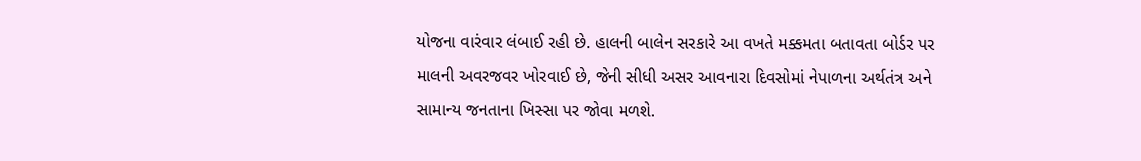યોજના વારંવાર લંબાઈ રહી છે. હાલની બાલેન સરકારે આ વખતે મક્કમતા બતાવતા બોર્ડર પર માલની અવરજવર ખોરવાઈ છે, જેની સીધી અસર આવનારા દિવસોમાં નેપાળના અર્થતંત્ર અને સામાન્ય જનતાના ખિસ્સા પર જોવા મળશે.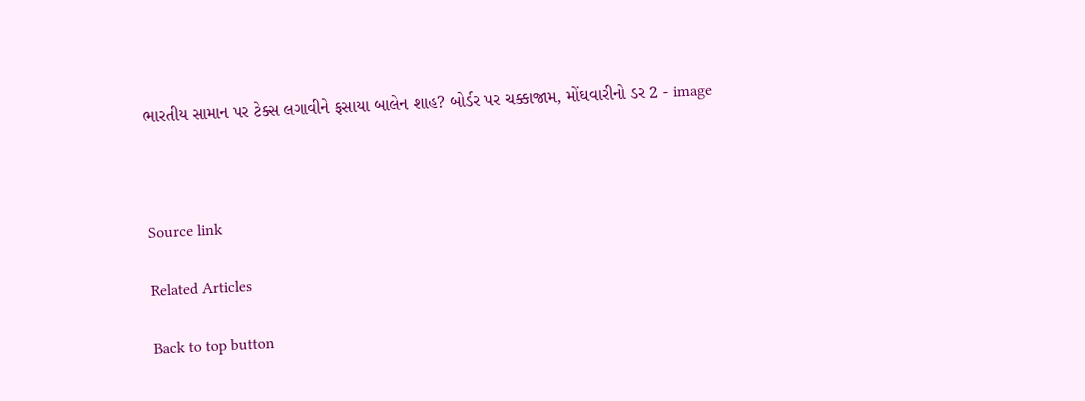ભારતીય સામાન પર ટેક્સ લગાવીને ફસાયા બાલેન શાહ? બોર્ડર પર ચક્કાજામ, મોંઘવારીનો ડર 2 - image



Source link

Related Articles

Back to top button